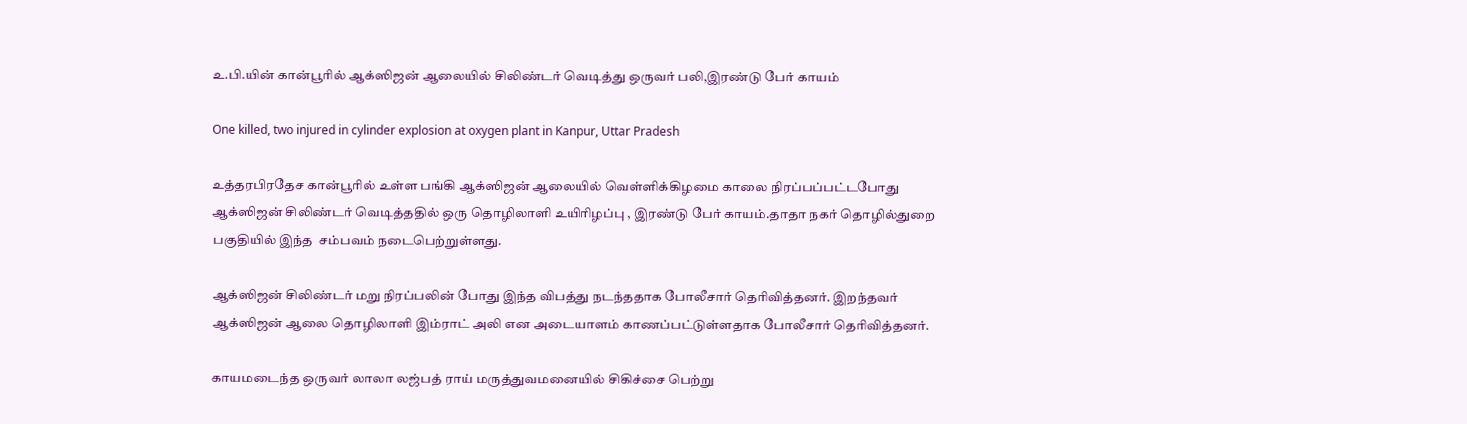உ.பி.யின் கான்பூரில் ஆக்ஸிஜன் ஆலையில் சிலிண்டர் வெடித்து ஒருவர் பலி,இரண்டு பேர் காயம்

One killed, two injured in cylinder explosion at oxygen plant in Kanpur, Uttar Pradesh

உத்தரபிரதேச கான்பூரில் உள்ள பங்கி ஆக்ஸிஜன் ஆலையில் வெள்ளிக்கிழமை காலை நிரப்பப்பட்டபோது ஆக்ஸிஜன் சிலிண்டர் வெடித்ததில் ஒரு தொழிலாளி உயிரிழப்பு , இரண்டு பேர் காயம்.தாதா நகர் தொழில்துறை பகுதியில் இந்த  சம்பவம் நடைபெற்றுள்ளது.

ஆக்ஸிஜன் சிலிண்டர் மறு நிரப்பலின் போது இந்த விபத்து நடந்ததாக போலீசார் தெரிவித்தனர். இறந்தவர் ஆக்ஸிஜன் ஆலை தொழிலாளி இம்ராட் அலி என அடையாளம் காணப்பட்டுள்ளதாக போலீசார் தெரிவித்தனர்.

காயமடைந்த ஒருவர் லாலா லஜ்பத் ராய் மருத்துவமனையில் சிகிச்சை பெற்று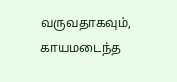வருவதாகவும், காயமடைந்த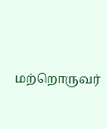மற்றொருவர்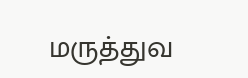மருத்துவ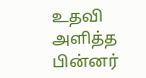உதவி அளித்த பின்னர்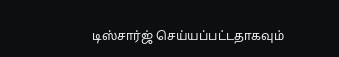டிஸ்சார்ஜ் செய்யப்பட்டதாகவும்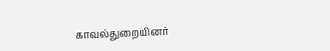காவல்துறையினர்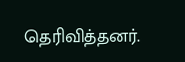தெரிவித்தனர்.